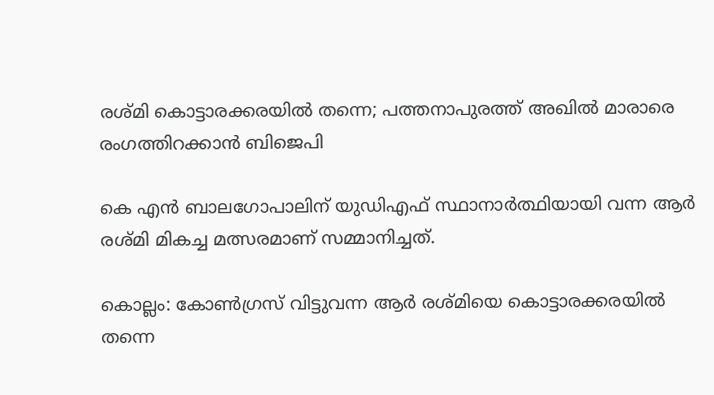രശ്മി കൊട്ടാരക്കരയില്‍ തന്നെ; പത്തനാപുരത്ത് അഖില്‍ മാരാരെ രംഗത്തിറക്കാന്‍ ബിജെപി

കെ എന്‍ ബാലഗോപാലിന് യുഡിഎഫ് സ്ഥാനാര്‍ത്ഥിയായി വന്ന ആര്‍ രശ്മി മികച്ച മത്സരമാണ് സമ്മാനിച്ചത്.

കൊല്ലം: കോണ്‍ഗ്രസ് വിട്ടുവന്ന ആര്‍ രശ്മിയെ കൊട്ടാരക്കരയില്‍ തന്നെ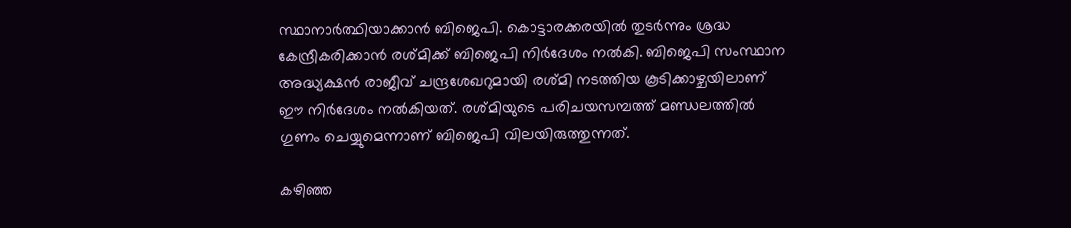സ്ഥാനാര്‍ത്ഥിയാക്കാന്‍ ബിജെപി. കൊട്ടാരക്കരയില്‍ തുടര്‍ന്നും ശ്രദ്ധ കേന്ദ്രീകരിക്കാന്‍ രശ്മിക്ക് ബിജെപി നിര്‍ദേശം നല്‍കി. ബിജെപി സംസ്ഥാന അദ്ധ്യക്ഷന്‍ രാജീവ് ചന്ദ്രശേഖറുമായി രശ്മി നടത്തിയ കൂടിക്കാഴ്ചയിലാണ് ഈ നിര്‍ദേശം നല്‍കിയത്. രശ്മിയുടെ പരിചയസമ്പത്ത് മണ്ഡലത്തില്‍ ഗുണം ചെയ്യുമെന്നാണ് ബിജെപി വിലയിരുത്തുന്നത്.

കഴിഞ്ഞ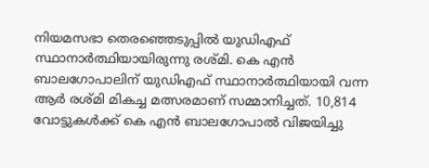നിയമസഭാ തെരഞ്ഞെടുപ്പില്‍ യുഡിഎഫ് സ്ഥാനാര്‍ത്ഥിയായിരുന്നു രശ്മി. കെ എന്‍ ബാലഗോപാലിന് യുഡിഎഫ് സ്ഥാനാര്‍ത്ഥിയായി വന്ന ആര്‍ രശ്മി മികച്ച മത്സരമാണ് സമ്മാനിച്ചത്. 10,814 വോട്ടുകള്‍ക്ക് കെ എന്‍ ബാലഗോപാല്‍ വിജയിച്ചു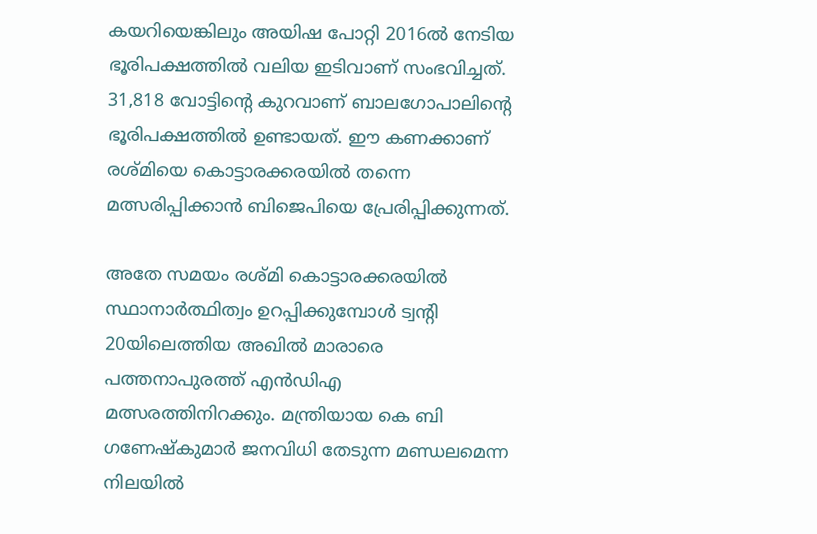കയറിയെങ്കിലും അയിഷ പോറ്റി 2016ല്‍ നേടിയ ഭൂരിപക്ഷത്തില്‍ വലിയ ഇടിവാണ് സംഭവിച്ചത്. 31,818 വോട്ടിന്റെ കുറവാണ് ബാലഗോപാലിന്റെ ഭൂരിപക്ഷത്തില്‍ ഉണ്ടായത്. ഈ കണക്കാണ് രശ്മിയെ കൊട്ടാരക്കരയില്‍ തന്നെ മത്സരിപ്പിക്കാന്‍ ബിജെപിയെ പ്രേരിപ്പിക്കുന്നത്.

അതേ സമയം രശ്മി കൊട്ടാരക്കരയില്‍ സ്ഥാനാര്‍ത്ഥിത്വം ഉറപ്പിക്കുമ്പോള്‍ ട്വന്റി 20യിലെത്തിയ അഖില്‍ മാരാരെ പത്തനാപുരത്ത് എന്‍ഡിഎ മത്സരത്തിനിറക്കും. മന്ത്രിയായ കെ ബി ഗണേഷ്‌കുമാര്‍ ജനവിധി തേടുന്ന മണ്ഡലമെന്ന നിലയില്‍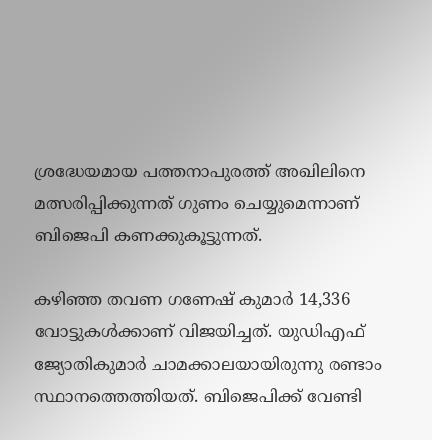ശ്രദ്ധേയമായ പത്തനാപുരത്ത് അഖിലിനെ മത്സരിപ്പിക്കുന്നത് ഗുണം ചെയ്യുമെന്നാണ് ബിജെപി കണക്കുകൂട്ടുന്നത്.

കഴിഞ്ഞ തവണ ഗണേഷ് കുമാര്‍ 14,336 വോട്ടുകള്‍ക്കാണ് വിജയിച്ചത്. യുഡിഎഫ് ജ്യോതികുമാര്‍ ചാമക്കാലയായിരുന്നു രണ്ടാം സ്ഥാനത്തെത്തിയത്. ബിജെപിക്ക് വേണ്ടി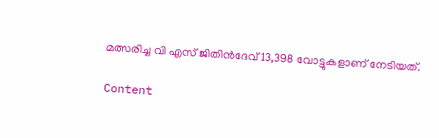മത്സരിച്ച വി എസ് ജിതിന്‍ദേവ് 13,398 വോട്ടുകളാണ് നേടിയത്.

Content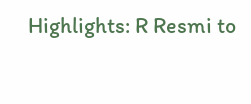Highlights: R Resmi to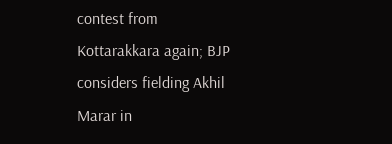contest from Kottarakkara again; BJP considers fielding Akhil Marar in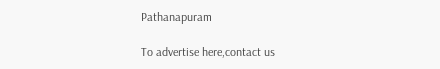Pathanapuram

To advertise here,contact us